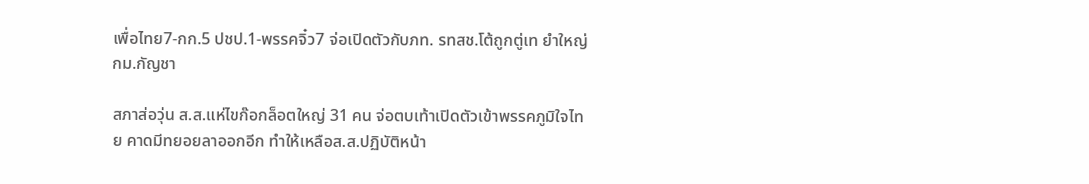เพื่อไทย7-กก.5 ปชป.1-พรรคจิ๋ว7 จ่อเปิดตัวกับภท. รทสช.โต้ถูกตู่เท ยำใหญ่กม.กัญชา

สภาส่อวุ่น ส.ส.แห่ไขก๊อกล็อตใหญ่ 31 คน จ่อตบเท้าเปิดตัวเข้าพรรคภูมิใจไทย คาดมีทยอยลาออกอีก ทำให้เหลือส.ส.ปฏิบัติหน้า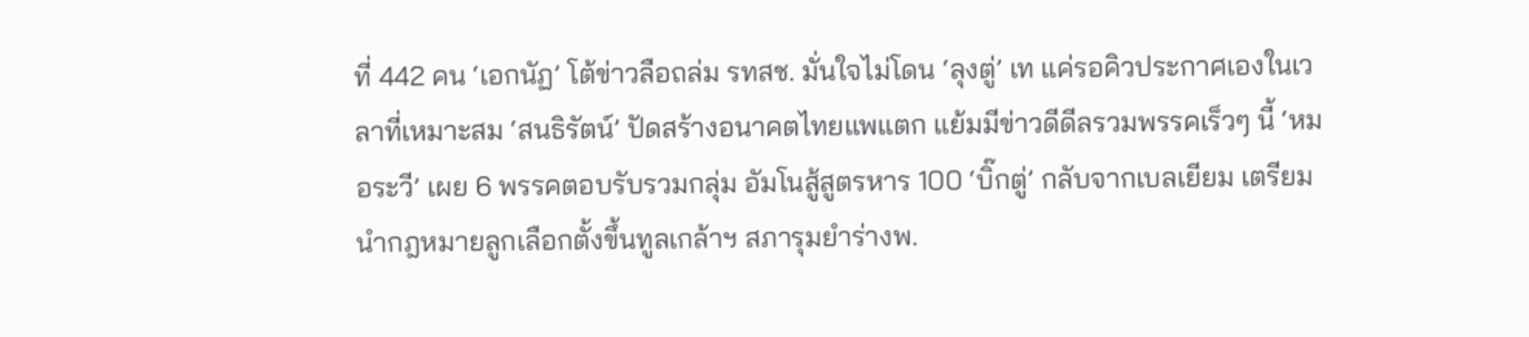ที่ 442 คน ‘เอกนัฏ’ โต้ข่าวลือถล่ม รทสช. มั่นใจไม่โดน ‘ลุงตู่’ เท แค่รอคิวประกาศเองในเวลาที่เหมาะสม ‘สนธิรัตน์’ ปัดสร้างอนาคตไทยแพแตก แย้มมีข่าวดีดีลรวมพรรคเร็วๆ นี้ ‘หมอระวี’ เผย 6 พรรคตอบรับรวมกลุ่ม อัมโนสู้สูตรหาร 100 ‘บิ๊กตู่’ กลับจากเบลเยียม เตรียมนำกฎหมายลูกเลือกตั้งขึ้นทูลเกล้าฯ สภารุมยำร่างพ.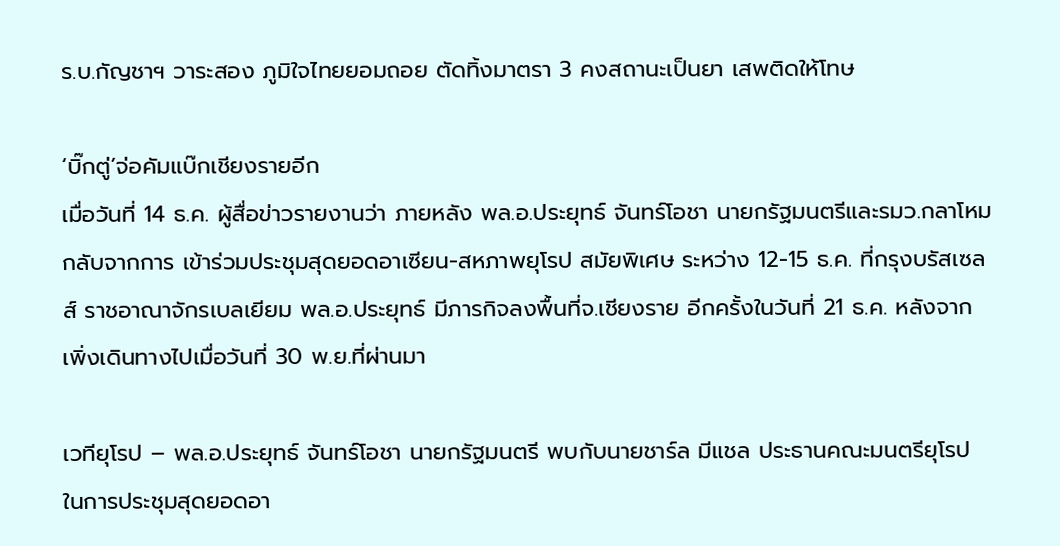ร.บ.กัญชาฯ วาระสอง ภูมิใจไทยยอมถอย ตัดทิ้งมาตรา 3 คงสถานะเป็นยา เสพติดให้โทษ

‘บิ๊กตู่’จ่อคัมแบ๊กเชียงรายอีก
เมื่อวันที่ 14 ธ.ค. ผู้สื่อข่าวรายงานว่า ภายหลัง พล.อ.ประยุทธ์ จันทร์โอชา นายกรัฐมนตรีและรมว.กลาโหม กลับจากการ เข้าร่วมประชุมสุดยอดอาเซียน-สหภาพยุโรป สมัยพิเศษ ระหว่าง 12-15 ธ.ค. ที่กรุงบรัสเซลส์ ราชอาณาจักรเบลเยียม พล.อ.ประยุทธ์ มีภารกิจลงพื้นที่จ.เชียงราย อีกครั้งในวันที่ 21 ธ.ค. หลังจากเพิ่งเดินทางไปเมื่อวันที่ 30 พ.ย.ที่ผ่านมา

เวทียุโรป – พล.อ.ประยุทธ์ จันทร์โอชา นายกรัฐมนตรี พบกับนายชาร์ล มีแชล ประธานคณะมนตรียุโรป ในการประชุมสุดยอดอา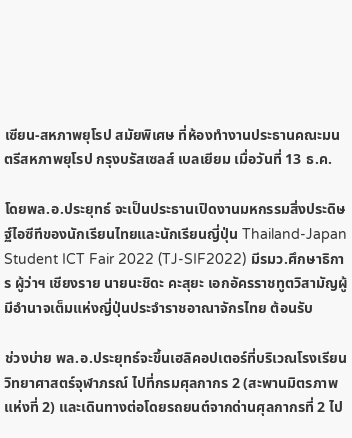เซียน-สหภาพยุโรป สมัยพิเศษ ที่ห้องทำงานประธานคณะมนตรีสหภาพยุโรป กรุงบรัสเซลส์ เบลเยียม เมื่อวันที่ 13 ธ.ค.

โดยพล.อ.ประยุทธ์ จะเป็นประธานเปิดงานมหกรรมสิ่งประดิษฐ์ไอซีทีของนักเรียนไทยและนักเรียนญี่ปุ่น Thailand-Japan Student ICT Fair 2022 (TJ-SIF2022) มีรมว.ศึกษาธิการ ผู้ว่าฯ เชียงราย นายนะชิดะ คะสุยะ เอกอัครราชทูตวิสามัญผู้มีอำนาจเต็มแห่งญี่ปุ่นประจำราชอาณาจักรไทย ต้อนรับ

ช่วงบ่าย พล.อ.ประยุทธ์จะขึ้นเฮลิคอปเตอร์ที่บริเวณโรงเรียนวิทยาศาสตร์จุฬาภรณ์ ไปที่กรมศุลกากร 2 (สะพานมิตรภาพแห่งที่ 2) และเดินทางต่อโดยรถยนต์จากด่านศุลกากรที่ 2 ไป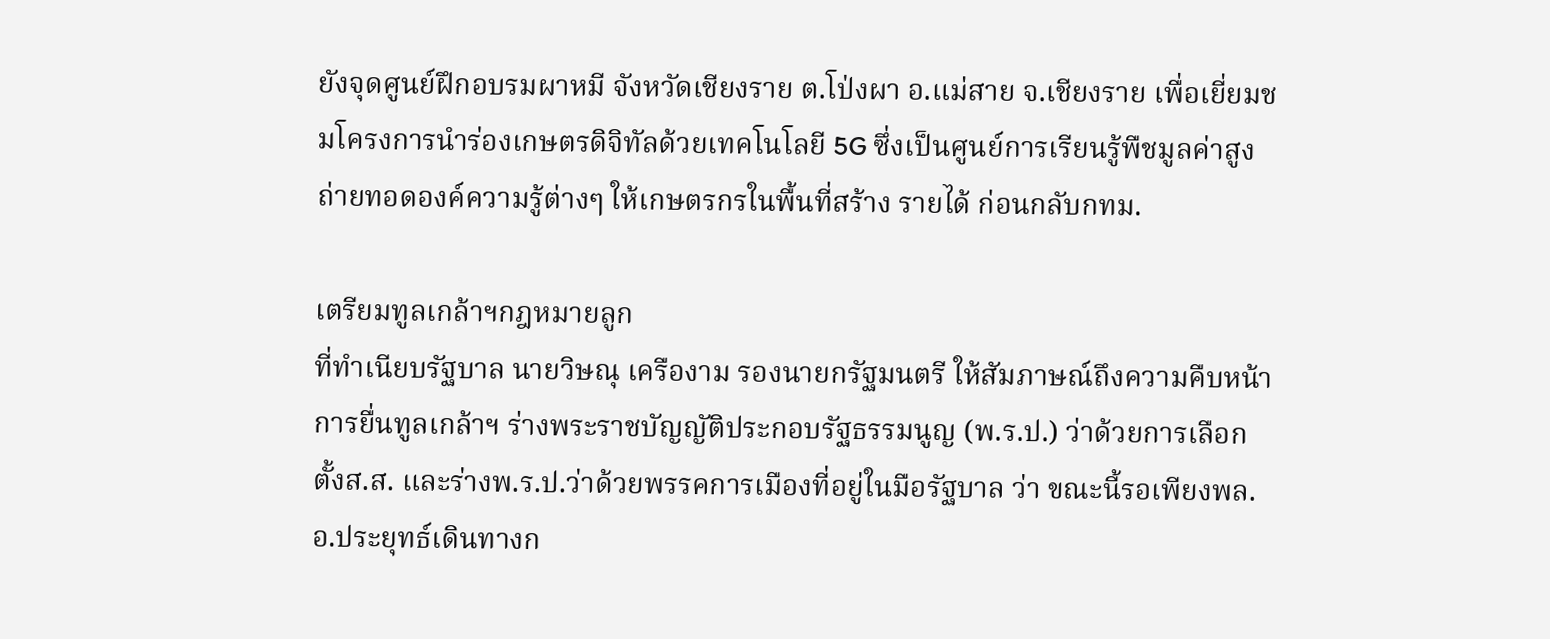ยังจุดศูนย์ฝึกอบรมผาหมี จังหวัดเชียงราย ต.โป่งผา อ.แม่สาย จ.เชียงราย เพื่อเยี่ยมชมโครงการนำร่องเกษตรดิจิทัลด้วยเทคโนโลยี 5G ซึ่งเป็นศูนย์การเรียนรู้พืชมูลค่าสูง ถ่ายทอดองค์ความรู้ต่างๆ ให้เกษตรกรในพื้นที่สร้าง รายได้ ก่อนกลับกทม.

เตรียมทูลเกล้าฯกฎหมายลูก
ที่ทำเนียบรัฐบาล นายวิษณุ เครืองาม รองนายกรัฐมนตรี ให้สัมภาษณ์ถึงความคืบหน้าการยื่นทูลเกล้าฯ ร่างพระราชบัญญัติประกอบรัฐธรรมนูญ (พ.ร.ป.) ว่าด้วยการเลือกตั้งส.ส. และร่างพ.ร.ป.ว่าด้วยพรรคการเมืองที่อยู่ในมือรัฐบาล ว่า ขณะนี้รอเพียงพล.อ.ประยุทธ์เดินทางก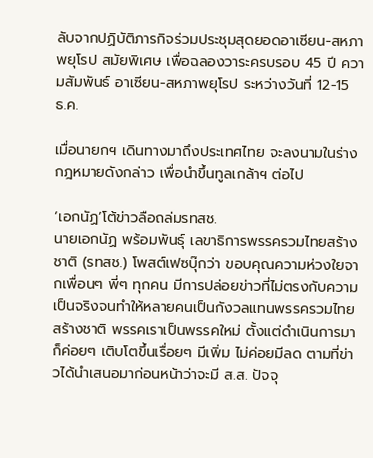ลับจากปฏิบัติภารกิจร่วมประชุมสุดยอดอาเซียน-สหภาพยุโรป สมัยพิเศษ เพื่อฉลองวาระครบรอบ 45 ปี ความสัมพันธ์ อาเซียน-สหภาพยุโรป ระหว่างวันที่ 12-15 ธ.ค.

เมื่อนายกฯ เดินทางมาถึงประเทศไทย จะลงนามในร่างกฎหมายดังกล่าว เพื่อนำขึ้นทูลเกล้าฯ ต่อไป

‘เอกนัฏ’โต้ข่าวลือถล่มรทสช.
นายเอกนัฏ พร้อมพันธุ์ เลขาธิการพรรครวมไทยสร้างชาติ (รทสช.) โพสต์เฟซบุ๊กว่า ขอบคุณความห่วงใยจากเพื่อนๆ พี่ๆ ทุกคน มีการปล่อยข่าวที่ไม่ตรงกับความเป็นจริงจนทำให้หลายคนเป็นกังวลแทนพรรครวมไทยสร้างชาติ พรรคเราเป็นพรรคใหม่ ตั้งแต่ดำเนินการมาก็ค่อยๆ เติบโตขึ้นเรื่อยๆ มีเพิ่ม ไม่ค่อยมีลด ตามที่ข่าวได้นำเสนอมาก่อนหน้าว่าจะมี ส.ส. ปัจจุ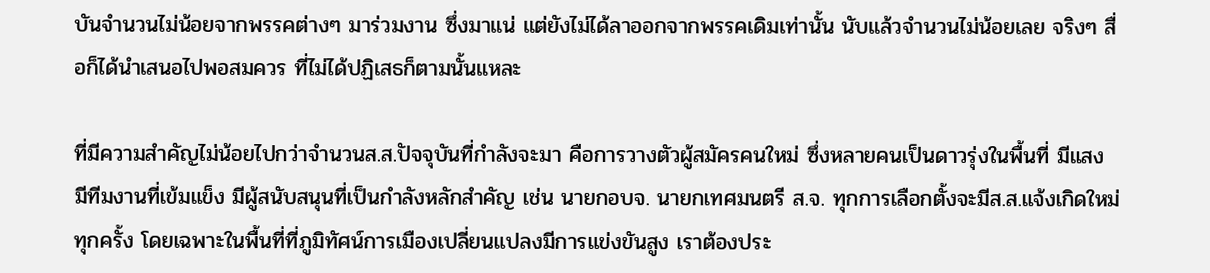บันจำนวนไม่น้อยจากพรรคต่างๆ มาร่วมงาน ซึ่งมาแน่ แต่ยังไม่ได้ลาออกจากพรรคเดิมเท่านั้น นับแล้วจำนวนไม่น้อยเลย จริงๆ สื่อก็ได้นำเสนอไปพอสมควร ที่ไม่ได้ปฏิเสธก็ตามนั้นแหละ

ที่มีความสำคัญไม่น้อยไปกว่าจำนวนส.ส.ปัจจุบันที่กำลังจะมา คือการวางตัวผู้สมัครคนใหม่ ซึ่งหลายคนเป็นดาวรุ่งในพื้นที่ มีแสง มีทีมงานที่เข้มแข็ง มีผู้สนับสนุนที่เป็นกำลังหลักสำคัญ เช่น นายกอบจ. นายกเทศมนตรี ส.จ. ทุกการเลือกตั้งจะมีส.ส.แจ้งเกิดใหม่ทุกครั้ง โดยเฉพาะในพื้นที่ที่ภูมิทัศน์การเมืองเปลี่ยนแปลงมีการแข่งขันสูง เราต้องประ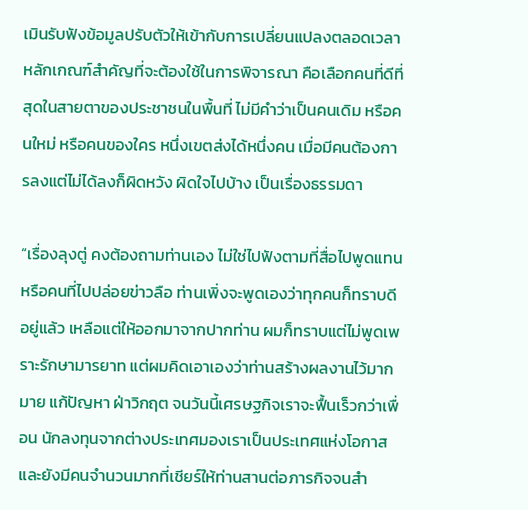เมินรับฟังข้อมูลปรับตัวให้เข้ากับการเปลี่ยนแปลงตลอดเวลาหลักเกณฑ์สำคัญที่จะต้องใช้ในการพิจารณา คือเลือกคนที่ดีที่สุดในสายตาของประชาชนในพื้นที่ ไม่มีคำว่าเป็นคนเดิม หรือคนใหม่ หรือคนของใคร หนึ่งเขตส่งได้หนึ่งคน เมื่อมีคนต้องการลงแต่ไม่ได้ลงก็ผิดหวัง ผิดใจไปบ้าง เป็นเรื่องธรรมดา

“เรื่องลุงตู่ คงต้องถามท่านเอง ไม่ใช่ไปฟังตามที่สื่อไปพูดแทน หรือคนที่ไปปล่อยข่าวลือ ท่านเพิ่งจะพูดเองว่าทุกคนก็ทราบดีอยู่แล้ว เหลือแต่ให้ออกมาจากปากท่าน ผมก็ทราบแต่ไม่พูดเพราะรักษามารยาท แต่ผมคิดเอาเองว่าท่านสร้างผลงานไว้มากมาย แก้ปัญหา ฝ่าวิกฤต จนวันนี้เศรษฐกิจเราจะฟื้นเร็วกว่าเพื่อน นักลงทุนจากต่างประเทศมองเราเป็นประเทศแห่งโอกาส และยังมีคนจำนวนมากที่เชียร์ให้ท่านสานต่อภารกิจจนสำ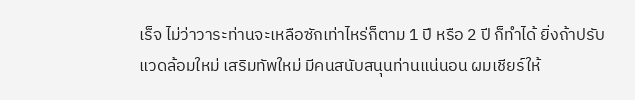เร็จ ไม่ว่าวาระท่านจะเหลือซักเท่าไหร่ก็ตาม 1 ปี หรือ 2 ปี ก็ทำได้ ยิ่งถ้าปรับแวดล้อมใหม่ เสริมทัพใหม่ มีคนสนับสนุนท่านแน่นอน ผมเชียร์ให้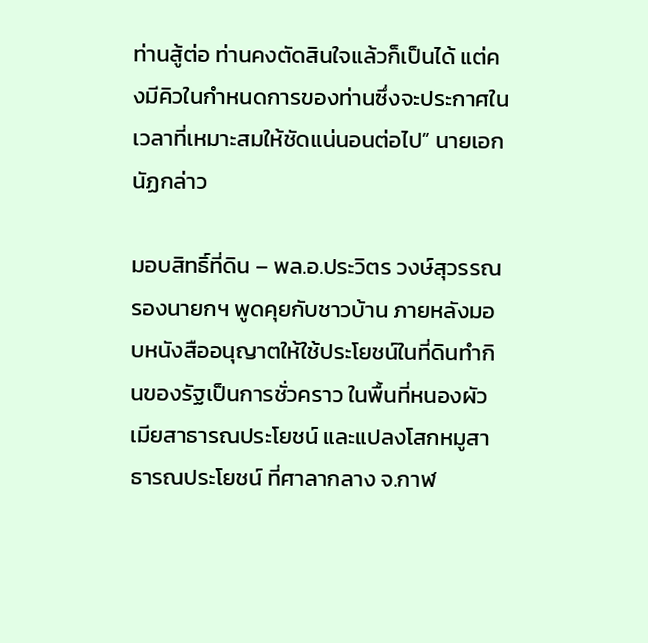ท่านสู้ต่อ ท่านคงตัดสินใจแล้วก็เป็นได้ แต่คงมีคิวในกำหนดการของท่านซึ่งจะประกาศในเวลาที่เหมาะสมให้ชัดแน่นอนต่อไป” นายเอกนัฏกล่าว

มอบสิทธิ์ที่ดิน – พล.อ.ประวิตร วงษ์สุวรรณ รองนายกฯ พูดคุยกับชาวบ้าน ภายหลังมอบหนังสืออนุญาตให้ใช้ประโยชน์ในที่ดินทำกินของรัฐเป็นการชั่วคราว ในพื้นที่หนองผัวเมียสาธารณประโยชน์ และแปลงโสกหมูสาธารณประโยชน์ ที่ศาลากลาง จ.กาฬ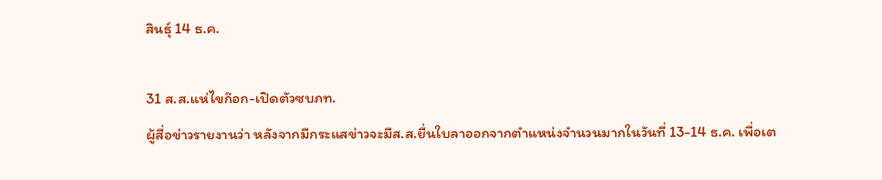สินธุ์ 14 ธ.ค.

31 ส.ส.แห่ไขก๊อก-เปิดตัวซบภท.
ผู้สื่อข่าวรายงานว่า หลังจากมีกระแสข่าวจะมีส.ส.ยื่นใบลาออกจากตำแหน่งจำนวนมากในวันที่ 13-14 ธ.ค. เพื่อเต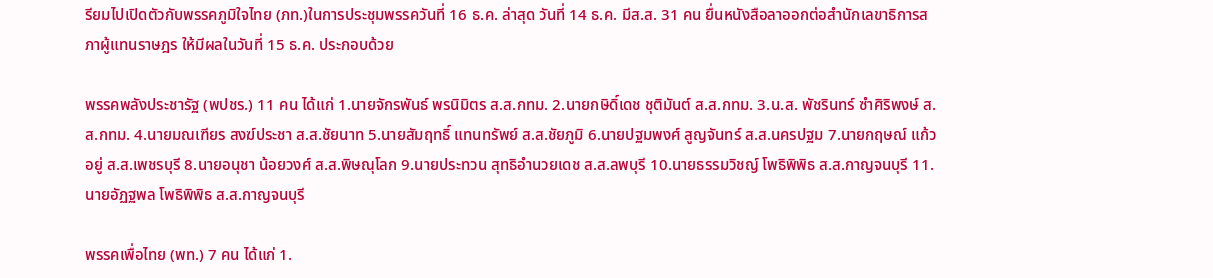รียมไปเปิดตัวกับพรรคภูมิใจไทย (ภท.)ในการประชุมพรรควันที่ 16 ธ.ค. ล่าสุด วันที่ 14 ธ.ค. มีส.ส. 31 คน ยื่นหนังสือลาออกต่อสำนักเลขาธิการสภาผู้แทนราษฎร ให้มีผลในวันที่ 15 ธ.ค. ประกอบด้วย

พรรคพลังประชารัฐ (พปชร.) 11 คน ได้แก่ 1.นายจักรพันธ์ พรนิมิตร ส.ส.กทม. 2.นายกษิดิ์เดช ชุติมันต์ ส.ส.กทม. 3.น.ส. พัชรินทร์ ซำศิริพงษ์ ส.ส.กทม. 4.นายมณเฑียร สงฆ์ประชา ส.ส.ชัยนาท 5.นายสัมฤทธิ์ แทนทรัพย์ ส.ส.ชัยภูมิ 6.นายปฐมพงศ์ สูญจันทร์ ส.ส.นครปฐม 7.นายกฤษณ์ แก้วอยู่ ส.ส.เพชรบุรี 8.นายอนุชา น้อยวงศ์ ส.ส.พิษณุโลก 9.นายประทวน สุทธิอํานวยเดช ส.ส.ลพบุรี 10.นายธรรมวิชญ์ โพธิพิพิธ ส.ส.กาญจนบุรี 11.นายอัฏฐพล โพธิพิพิธ ส.ส.กาญจนบุรี

พรรคเพื่อไทย (พท.) 7 คน ได้แก่ 1.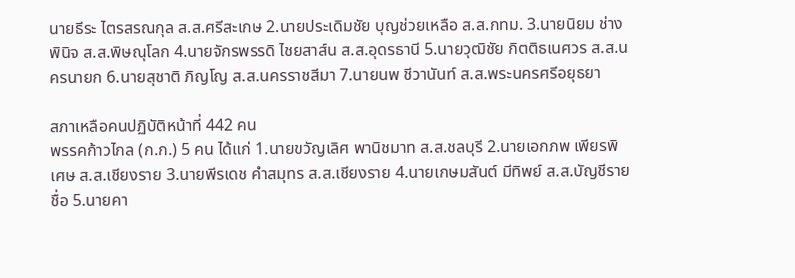นายธีระ ไตรสรณกุล ส.ส.ศรีสะเกษ 2.นายประเดิมชัย บุญช่วยเหลือ ส.ส.กทม. 3.นายนิยม ช่างพินิจ ส.ส.พิษณุโลก 4.นายจักรพรรดิ ไชยสาส์น ส.ส.อุดรธานี 5.นายวุฒิชัย กิตติธเนศวร ส.ส.นครนายก 6.นายสุชาติ ภิญโญ ส.ส.นครราชสีมา 7.นายนพ ชีวานันท์ ส.ส.พระนครศรีอยุธยา

สภาเหลือคนปฏิบัติหน้าที่ 442 คน
พรรคก้าวไกล (ก.ก.) 5 คน ได้แก่ 1.นายขวัญเลิศ พานิชมาท ส.ส.ชลบุรี 2.นายเอกภพ เพียรพิเศษ ส.ส.เชียงราย 3.นายพีรเดช คําสมุทร ส.ส.เชียงราย 4.นายเกษมสันต์ มีทิพย์ ส.ส.บัญชีรายชื่อ 5.นายคา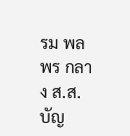รม พลพร กลาง ส.ส.บัญ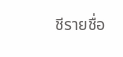ชีรายชื่อ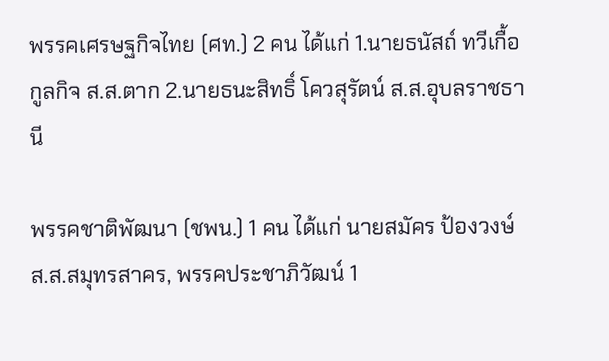พรรคเศรษฐกิจไทย (ศท.) 2 คน ได้แก่ 1.นายธนัสถ์ ทวีเกื้อ กูลกิจ ส.ส.ตาก 2.นายธนะสิทธิ์ โควสุรัตน์ ส.ส.อุบลราชธานี

พรรคชาติพัฒนา (ชพน.) 1 คน ได้แก่ นายสมัคร ป้องวงษ์ ส.ส.สมุทรสาคร, พรรคประชาภิวัฒน์ 1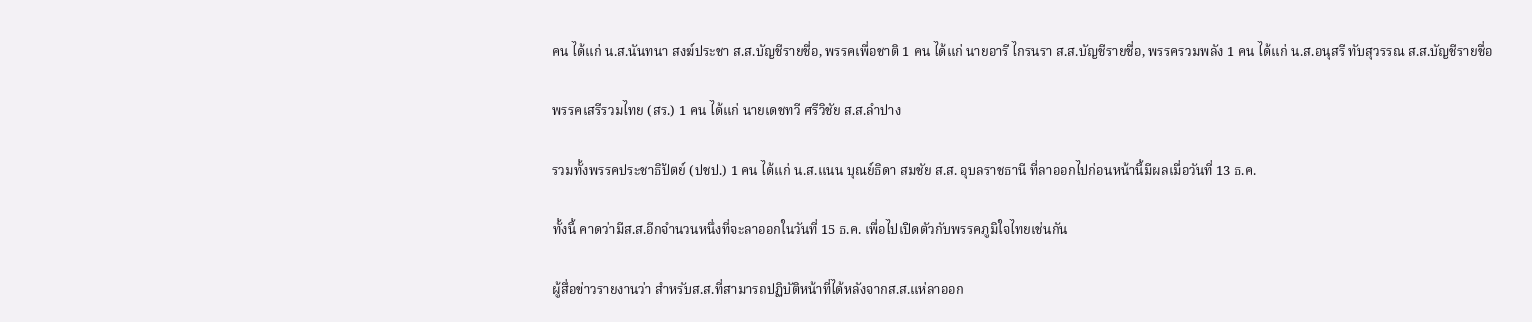คน ได้แก่ น.ส.นันทนา สงฆ์ประชา ส.ส.บัญชีรายชื่อ, พรรคเพื่อชาติ 1 คน ได้แก่ นายอารี ไกรนรา ส.ส.บัญชีรายชื่อ, พรรครวมพลัง 1 คน ได้แก่ น.ส.อนุสรี ทับสุวรรณ ส.ส.บัญชีรายชื่อ

พรรคเสรีรวมไทย (สร.) 1 คน ได้แก่ นายเดชทวี ศรีวิชัย ส.ส.ลำปาง

รวมทั้งพรรคประชาธิปัตย์ (ปชป.) 1 คน ได้แก่ น.ส.แนน บุณย์ธิดา สมชัย ส.ส. อุบลราชธานี ที่ลาออกไปก่อนหน้านี้มีผลเมื่อวันที่ 13 ธ.ค.

ทั้งนี้ คาดว่ามีส.ส.อีกจำนวนหนึ่งที่จะลาออกในวันที่ 15 ธ.ค. เพื่อไปเปิดตัวกับพรรคภูมิใจไทยเช่นกัน

ผู้สื่อข่าวรายงานว่า สำหรับส.ส.ที่สามารถปฏิบัติหน้าที่ได้หลังจากส.ส.แห่ลาออก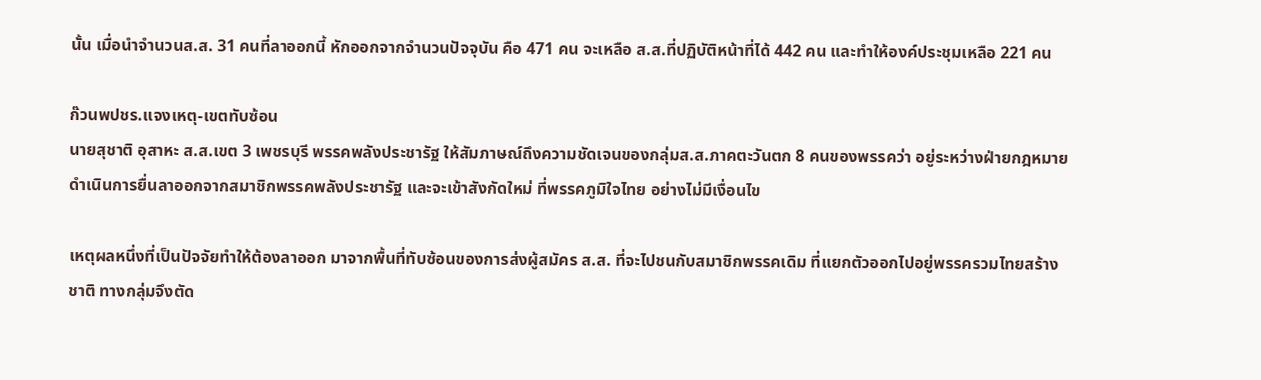นั้น เมื่อนำจำนวนส.ส. 31 คนที่ลาออกนี้ หักออกจากจำนวนปัจจุบัน คือ 471 คน จะเหลือ ส.ส.ที่ปฏิบัติหน้าที่ได้ 442 คน และทำให้องค์ประชุมเหลือ 221 คน

ก๊วนพปชร.แจงเหตุ-เขตทับซ้อน
นายสุชาติ อุสาหะ ส.ส.เขต 3 เพชรบุรี พรรคพลังประชารัฐ ให้สัมภาษณ์ถึงความชัดเจนของกลุ่มส.ส.ภาคตะวันตก 8 คนของพรรคว่า อยู่ระหว่างฝ่ายกฎหมายดำเนินการยื่นลาออกจากสมาชิกพรรคพลังประชารัฐ และจะเข้าสังกัดใหม่ ที่พรรคภูมิใจไทย อย่างไม่มีเงื่อนไข

เหตุผลหนึ่งที่เป็นปัจจัยทำให้ต้องลาออก มาจากพื้นที่ทับซ้อนของการส่งผู้สมัคร ส.ส. ที่จะไปชนกับสมาชิกพรรคเดิม ที่แยกตัวออกไปอยู่พรรครวมไทยสร้างชาติ ทางกลุ่มจึงตัด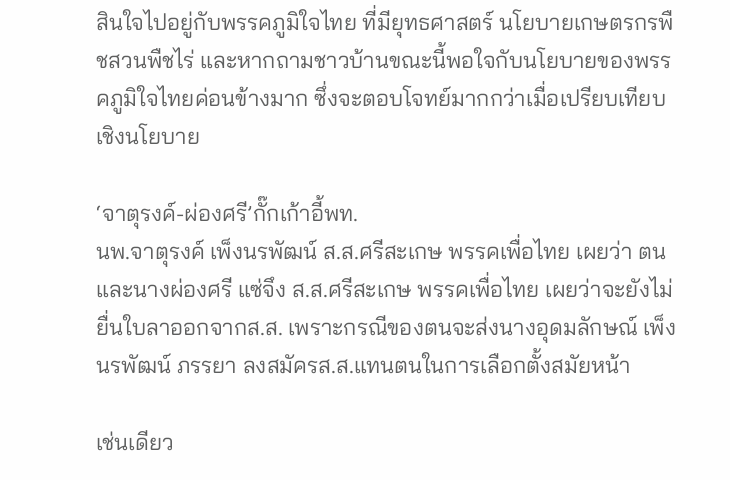สินใจไปอยู่กับพรรคภูมิใจไทย ที่มียุทธศาสตร์ นโยบายเกษตรกรพืชสวนพืชไร่ และหากถามชาวบ้านขณะนี้พอใจกับนโยบายของพรรคภูมิใจไทยค่อนข้างมาก ซึ่งจะตอบโจทย์มากกว่าเมื่อเปรียบเทียบเชิงนโยบาย

‘จาตุรงค์-ผ่องศรี’กั๊กเก้าอี้พท.
นพ.จาตุรงค์ เพ็งนรพัฒน์ ส.ส.ศรีสะเกษ พรรคเพื่อไทย เผยว่า ตนและนางผ่องศรี แซ่จึง ส.ส.ศรีสะเกษ พรรคเพื่อไทย เผยว่าจะยังไม่ยื่นใบลาออกจากส.ส. เพราะกรณีของตนจะส่งนางอุดมลักษณ์ เพ็งนรพัฒน์ ภรรยา ลงสมัครส.ส.แทนตนในการเลือกตั้งสมัยหน้า

เช่นเดียว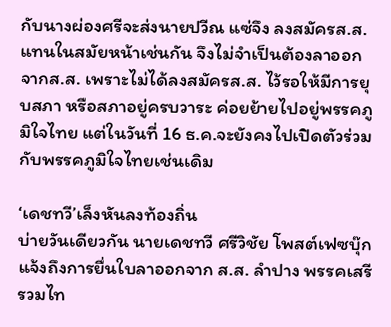กับนางผ่องศรีจะส่งนายปวีณ แซ่จึง ลงสมัครส.ส.แทนในสมัยหน้าเช่นกัน จึงไม่จำเป็นต้องลาออกจากส.ส. เพราะไม่ได้ลงสมัครส.ส. ไว้รอให้มีการยุบสภา หรือสภาอยู่ครบวาระ ค่อยย้ายไปอยู่พรรคภูมิใจไทย แต่ในวันที่ 16 ธ.ค.จะยังคงไปเปิดตัวร่วมกับพรรคภูมิใจไทยเช่นเดิม

‘เดชทวี’เล็งหันลงท้องถิ่น
บ่ายวันเดียวกัน นายเดชทวี ศรีวิชัย โพสต์เฟซบุ๊กแจ้งถึงการยื่นใบลาออกจาก ส.ส. ลำปาง พรรคเสรีรวมไท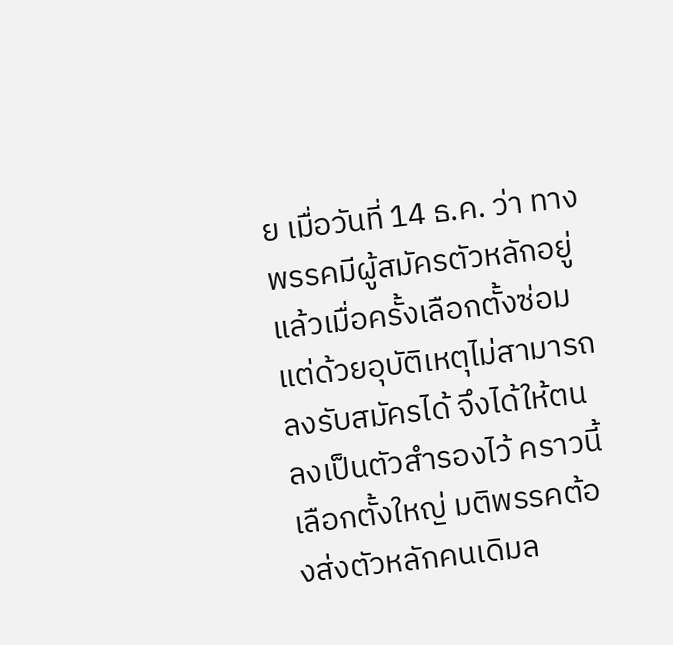ย เมื่อวันที่ 14 ธ.ค. ว่า ทางพรรคมีผู้สมัครตัวหลักอยู่แล้วเมื่อครั้งเลือกตั้งซ่อม แต่ด้วยอุบัติเหตุไม่สามารถลงรับสมัครได้ จึงได้ให้ตนลงเป็นตัวสำรองไว้ คราวนี้เลือกตั้งใหญ่ มติพรรคต้องส่งตัวหลักคนเดิมล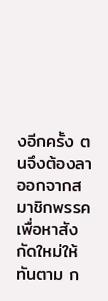งอีกครั้ง ตนจึงต้องลาออกจากสมาชิกพรรค เพื่อหาสังกัดใหม่ให้ทันตาม ก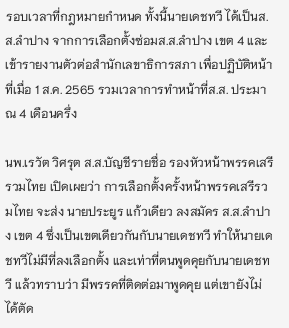รอบเวลาที่กฎหมายกำหนด ทั้งนี้นายเดชทวี ได้เป็นส.ส.ลำปาง จากการเลือกตั้งซ่อมส.ส.ลำปาง เขต 4 และเข้ารายงานตัวต่อสำนักเลขาธิการสภา เพื่อปฏิบัติหน้าที่เมื่อ 1 ส.ค. 2565 รวมเวลาการทำหน้าที่ส.ส. ประมาณ 4 เดือนครึ่ง

นพ.เรวัต วิศรุต ส.ส.บัญชีรายชื่อ รองหัวหน้าพรรคเสรีรวมไทย เปิดเผยว่า การเลือกตั้งครั้งหน้าพรรคเสรีรวมไทย จะส่ง นายประยูร แก้วเดียว ลงสมัคร ส.ส.ลำปาง เขต 4 ซึ่งเป็นเขตเดียวกันกับนายเดชทวี ทำให้นายเดชทวีไม่มีที่ลงเลือกตั้ง และเท่าที่ตนพูดคุยกับนายเดชทวี แล้วทราบว่า มีพรรคที่ติดต่อมาพูดคุย แต่เขายังไม่ได้ตัด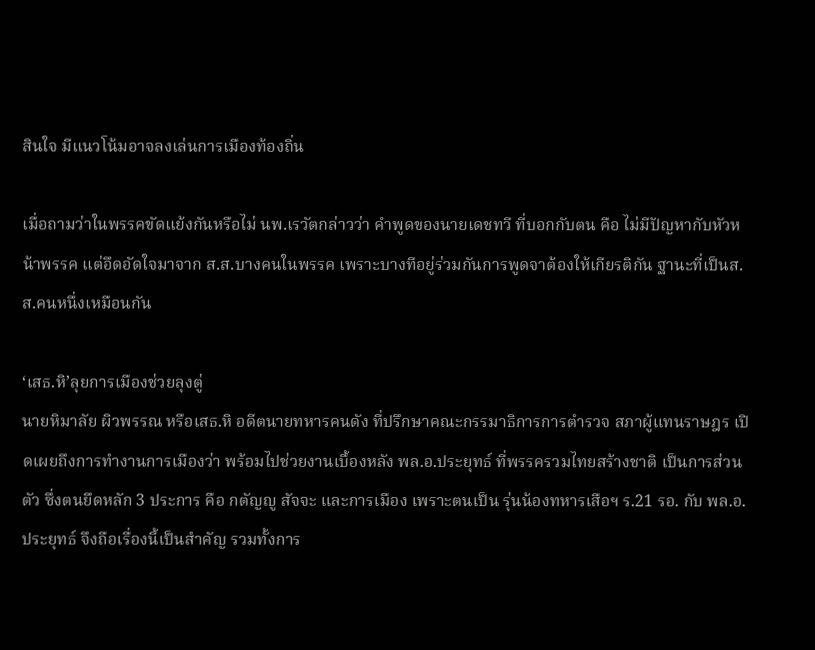สินใจ มีแนวโน้มอาจลงเล่นการเมืองท้องถิ่น

เมื่อถามว่าในพรรคขัดแย้งกันหรือไม่ นพ.เรวัตกล่าวว่า คำพูดของนายเดชทวี ที่บอกกับตน คือ ไม่มีปัญหากับหัวหน้าพรรค แต่อึดอัดใจมาจาก ส.ส.บางคนในพรรค เพราะบางทีอยู่ร่วมกันการพูดจาต้องให้เกียรติกัน ฐานะที่เป็นส.ส.คนหนึ่งเหมือนกัน

‘เสธ.หิ’ลุยการเมืองช่วยลุงตู่
นายหิมาลัย ผิวพรรณ หรือเสธ.หิ อดีตนายทหารคนดัง ที่ปรึกษาคณะกรรมาธิการการตำรวจ สภาผู้แทนราษฎร เปิดเผยถึงการทำงานการเมืองว่า พร้อมไปช่วยงานเบื้องหลัง พล.อ.ประยุทธ์ ที่พรรครวมไทยสร้างชาติ เป็นการส่วนตัว ซึ่งตนยึดหลัก 3 ประการ คือ กตัญญู สัจจะ และการเมือง เพราะตนเป็น รุ่นน้องทหารเสือฯ ร.21 รอ. กับ พล.อ. ประยุทธ์ จึงถือเรื่องนี้เป็นสำคัญ รวมทั้งการ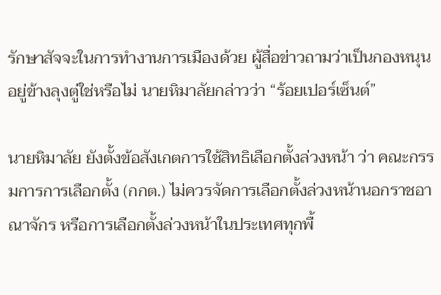รักษาสัจจะในการทำงานการเมืองด้วย ผู้สื่อข่าวถามว่าเป็นกองหนุนอยู่ข้างลุงตู่ใช่หรือไม่ นายหิมาลัยกล่าวว่า “ร้อยเปอร์เซ็นต์”

นายหิมาลัย ยังตั้งข้อสังเกตการใช้สิทธิเลือกตั้งล่วงหน้า ว่า คณะกรรมการการเลือกตั้ง (กกต.) ไม่ควรจัดการเลือกตั้งล่วงหน้านอกราชอาณาจักร หรือการเลือกตั้งล่วงหน้าในประเทศทุกพื้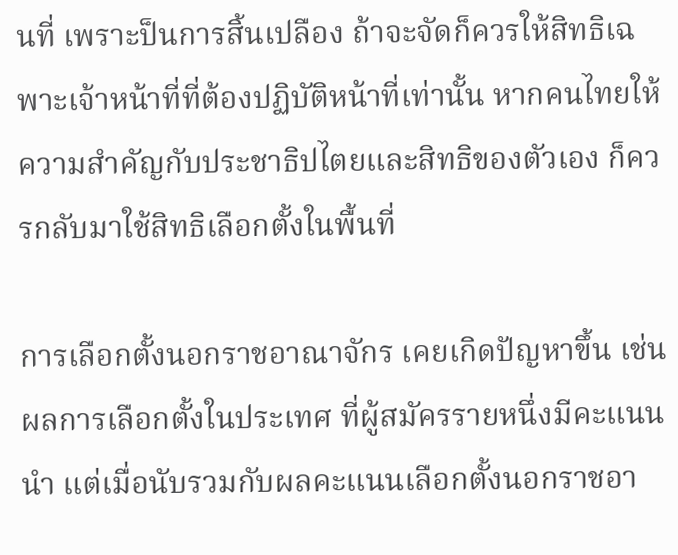นที่ เพราะป็นการสิ้นเปลือง ถ้าจะจัดก็ควรให้สิทธิเฉพาะเจ้าหน้าที่ที่ต้องปฏิบัติหน้าที่เท่านั้น หากคนไทยให้ความสำคัญกับประชาธิปไตยและสิทธิของตัวเอง ก็ควรกลับมาใช้สิทธิเลือกตั้งในพื้นที่

การเลือกตั้งนอกราชอาณาจักร เคยเกิดปัญหาขึ้น เช่น ผลการเลือกตั้งในประเทศ ที่ผู้สมัครรายหนึ่งมีคะแนนนำ แต่เมื่อนับรวมกับผลคะแนนเลือกตั้งนอกราชอา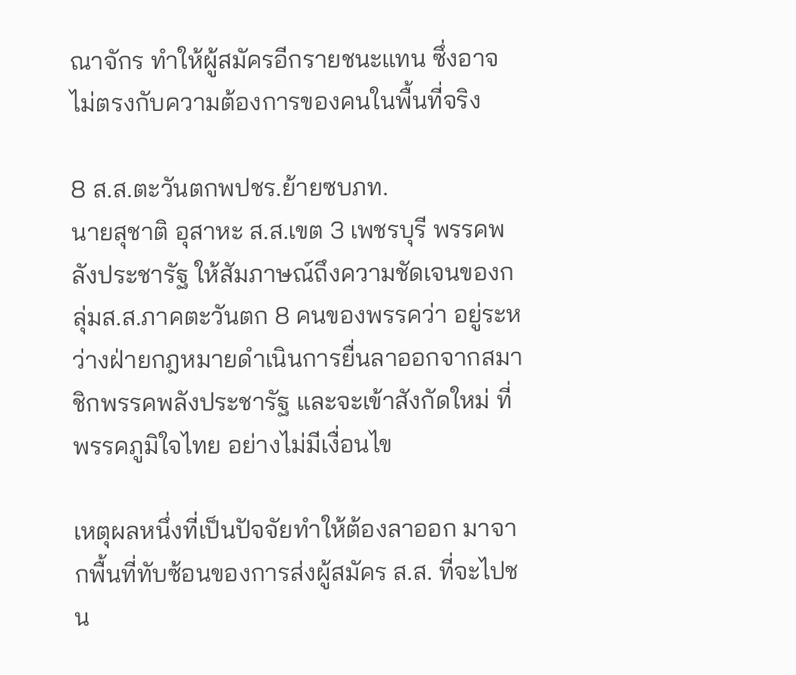ณาจักร ทำให้ผู้สมัครอีกรายชนะแทน ซึ่งอาจไม่ตรงกับความต้องการของคนในพื้นที่จริง

8 ส.ส.ตะวันตกพปชร.ย้ายซบภท.
นายสุชาติ อุสาหะ ส.ส.เขต 3 เพชรบุรี พรรคพลังประชารัฐ ให้สัมภาษณ์ถึงความชัดเจนของกลุ่มส.ส.ภาคตะวันตก 8 คนของพรรคว่า อยู่ระหว่างฝ่ายกฎหมายดำเนินการยื่นลาออกจากสมาชิกพรรคพลังประชารัฐ และจะเข้าสังกัดใหม่ ที่พรรคภูมิใจไทย อย่างไม่มีเงื่อนไข

เหตุผลหนึ่งที่เป็นปัจจัยทำให้ต้องลาออก มาจากพื้นที่ทับซ้อนของการส่งผู้สมัคร ส.ส. ที่จะไปชน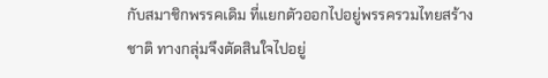กับสมาชิกพรรคเดิม ที่แยกตัวออกไปอยู่พรรครวมไทยสร้างชาติ ทางกลุ่มจึงตัดสินใจไปอยู่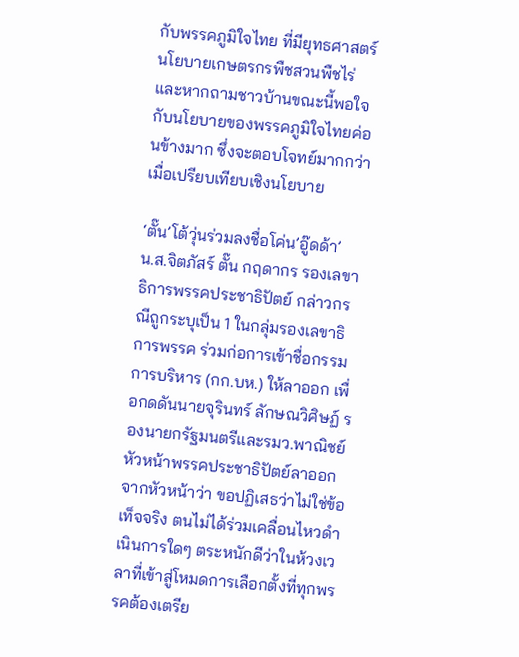กับพรรคภูมิใจไทย ที่มียุทธศาสตร์ นโยบายเกษตรกรพืชสวนพืชไร่ และหากถามชาวบ้านขณะนี้พอใจกับนโยบายของพรรคภูมิใจไทยค่อนข้างมาก ซึ่งจะตอบโจทย์มากกว่าเมื่อเปรียบเทียบเชิงนโยบาย

‘ตั๊น’โต้วุ่นร่วมลงชื่อโค่น’อู๊ดด้า’
น.ส.จิตภัสร์ ตั๊น กฤดากร รองเลขาธิการพรรคประชาธิปัตย์ กล่าวกรณีถูกระบุเป็น 1 ในกลุ่มรองเลขาธิการพรรค ร่วมก่อการเข้าชื่อกรรมการบริหาร (กก.บห.) ให้ลาออก เพื่อกดดันนายจุรินทร์ ลักษณวิศิษฏ์ รองนายกรัฐมนตรีและรมว.พาณิชย์ หัวหน้าพรรคประชาธิปัตย์ลาออกจากหัวหน้าว่า ขอปฏิเสธว่าไม่ใช่ข้อเท็จจริง ตนไม่ได้ร่วมเคลื่อนไหวดำเนินการใดๆ ตระหนักดีว่าในห้วงเวลาที่เข้าสู่โหมดการเลือกตั้งที่ทุกพรรคต้องเตรีย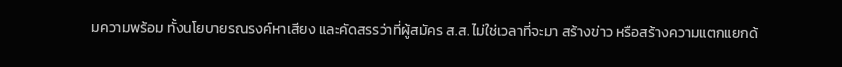มความพร้อม ทั้งนโยบายรณรงค์หาเสียง และคัดสรรว่าที่ผู้สมัคร ส.ส. ไม่ใช่เวลาที่จะมา สร้างข่าว หรือสร้างความแตกแยกด้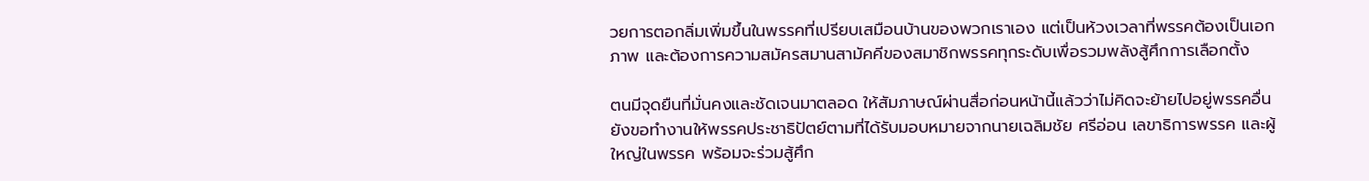วยการตอกลิ่มเพิ่มขึ้นในพรรคที่เปรียบเสมือนบ้านของพวกเราเอง แต่เป็นห้วงเวลาที่พรรคต้องเป็นเอกภาพ และต้องการความสมัครสมานสามัคคีของสมาชิกพรรคทุกระดับเพื่อรวมพลังสู้ศึกการเลือกตั้ง

ตนมีจุดยืนที่มั่นคงและชัดเจนมาตลอด ให้สัมภาษณ์ผ่านสื่อก่อนหน้านี้แล้วว่าไม่คิดจะย้ายไปอยู่พรรคอื่น ยังขอทำงานให้พรรคประชาธิปัตย์ตามที่ได้รับมอบหมายจากนายเฉลิมชัย ศรีอ่อน เลขาธิการพรรค และผู้ใหญ่ในพรรค พร้อมจะร่วมสู้ศึก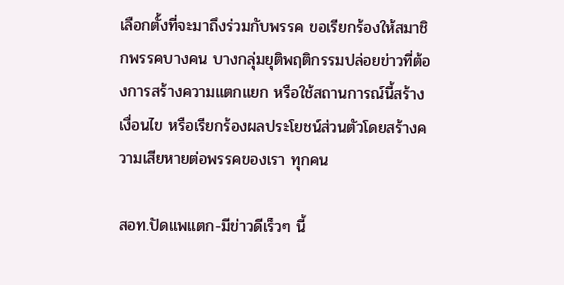เลือกตั้งที่จะมาถึงร่วมกับพรรค ขอเรียกร้องให้สมาชิกพรรคบางคน บางกลุ่มยุติพฤติกรรมปล่อยข่าวที่ต้องการสร้างความแตกแยก หรือใช้สถานการณ์นี้สร้างเงื่อนไข หรือเรียกร้องผลประโยชน์ส่วนตัวโดยสร้างความเสียหายต่อพรรคของเรา ทุกคน

สอท.ปัดแพแตก-มีข่าวดีเร็วๆ นี้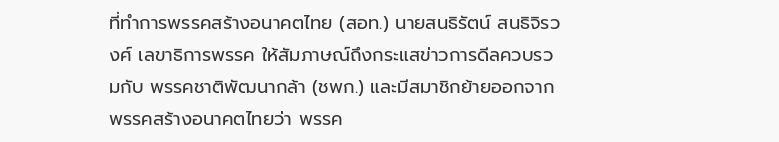ที่ทำการพรรคสร้างอนาคตไทย (สอท.) นายสนธิรัตน์ สนธิจิรวงศ์ เลขาธิการพรรค ให้สัมภาษณ์ถึงกระแสข่าวการดีลควบรวมกับ พรรคชาติพัฒนากล้า (ชพก.) และมีสมาชิกย้ายออกจากพรรคสร้างอนาคตไทยว่า พรรค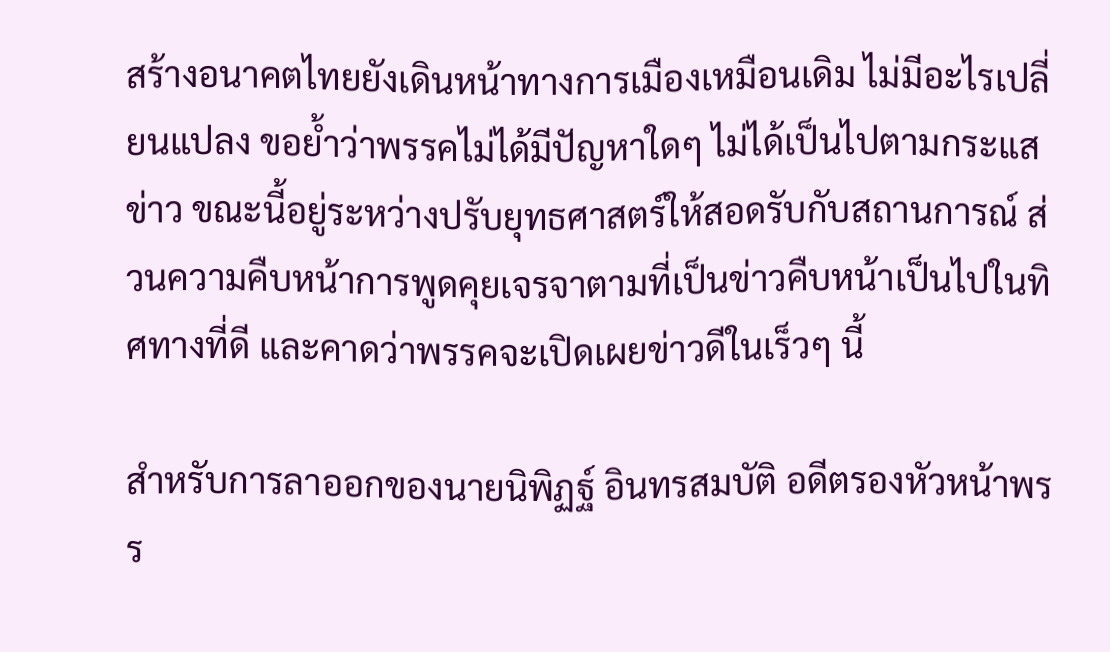สร้างอนาคตไทยยังเดินหน้าทางการเมืองเหมือนเดิม ไม่มีอะไรเปลี่ยนแปลง ขอย้ำว่าพรรคไม่ได้มีปัญหาใดๆ ไม่ได้เป็นไปตามกระแสข่าว ขณะนี้อยู่ระหว่างปรับยุทธศาสตร์ให้สอดรับกับสถานการณ์ ส่วนความคืบหน้าการพูดคุยเจรจาตามที่เป็นข่าวคืบหน้าเป็นไปในทิศทางที่ดี และคาดว่าพรรคจะเปิดเผยข่าวดีในเร็วๆ นี้

สำหรับการลาออกของนายนิพิฏฐ์ อินทรสมบัติ อดีตรองหัวหน้าพรร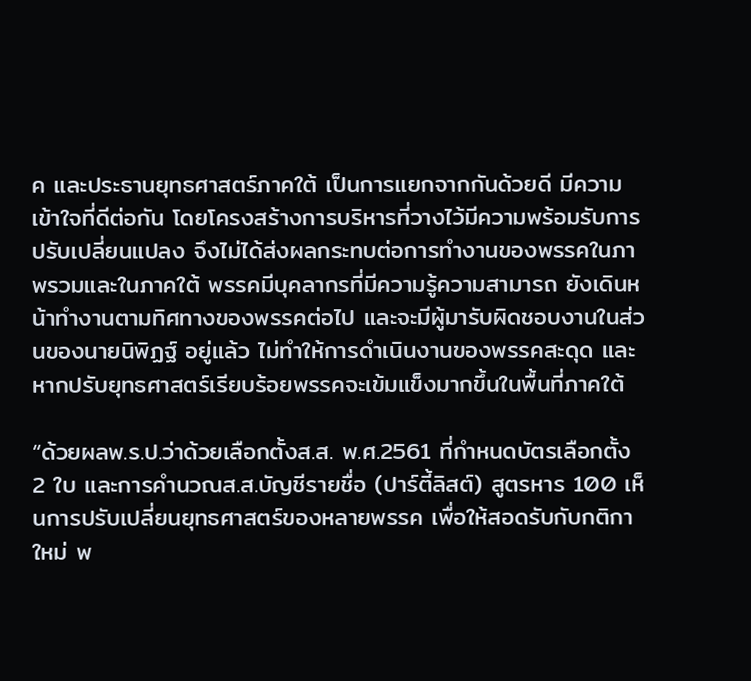ค และประธานยุทธศาสตร์ภาคใต้ เป็นการแยกจากกันด้วยดี มีความเข้าใจที่ดีต่อกัน โดยโครงสร้างการบริหารที่วางไว้มีความพร้อมรับการปรับเปลี่ยนแปลง จึงไม่ได้ส่งผลกระทบต่อการทำงานของพรรคในภาพรวมและในภาคใต้ พรรคมีบุคลากรที่มีความรู้ความสามารถ ยังเดินหน้าทำงานตามทิศทางของพรรคต่อไป และจะมีผู้มารับผิดชอบงานในส่วนของนายนิพิฏฐ์ อยู่แล้ว ไม่ทำให้การดำเนินงานของพรรคสะดุด และหากปรับยุทธศาสตร์เรียบร้อยพรรคจะเข้มแข็งมากขึ้นในพื้นที่ภาคใต้

“ด้วยผลพ.ร.ป.ว่าด้วยเลือกตั้งส.ส. พ.ศ.2561 ที่กำหนดบัตรเลือกตั้ง 2 ใบ และการคำนวณส.ส.บัญชีรายชื่อ (ปาร์ตี้ลิสต์) สูตรหาร 100 เห็นการปรับเปลี่ยนยุทธศาสตร์ของหลายพรรค เพื่อให้สอดรับกับกติกาใหม่ พ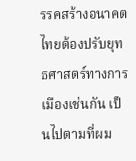รรคสร้างอนาคตไทยต้องปรับยุทธศาสตร์ทางการเมืองเช่นกัน เป็นไปตามที่ผม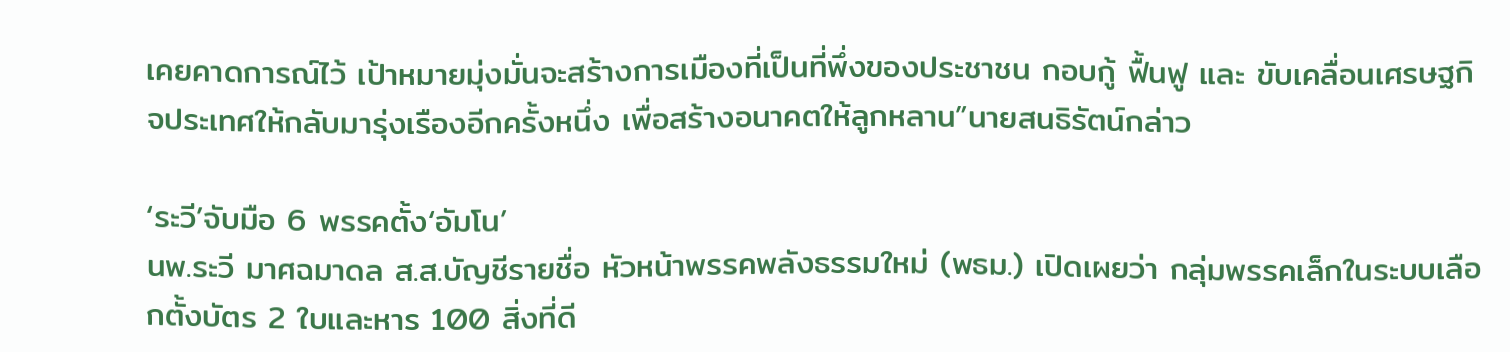เคยคาดการณ์ไว้ เป้าหมายมุ่งมั่นจะสร้างการเมืองที่เป็นที่พึ่งของประชาชน กอบกู้ ฟื้นฟู และ ขับเคลื่อนเศรษฐกิจประเทศให้กลับมารุ่งเรืองอีกครั้งหนึ่ง เพื่อสร้างอนาคตให้ลูกหลาน”นายสนธิรัตน์กล่าว

‘ระวี’จับมือ 6 พรรคตั้ง‘อัมโน’
นพ.ระวี มาศฉมาดล ส.ส.บัญชีรายชื่อ หัวหน้าพรรคพลังธรรมใหม่ (พธม.) เปิดเผยว่า กลุ่มพรรคเล็กในระบบเลือกตั้งบัตร 2 ใบและหาร 100 สิ่งที่ดี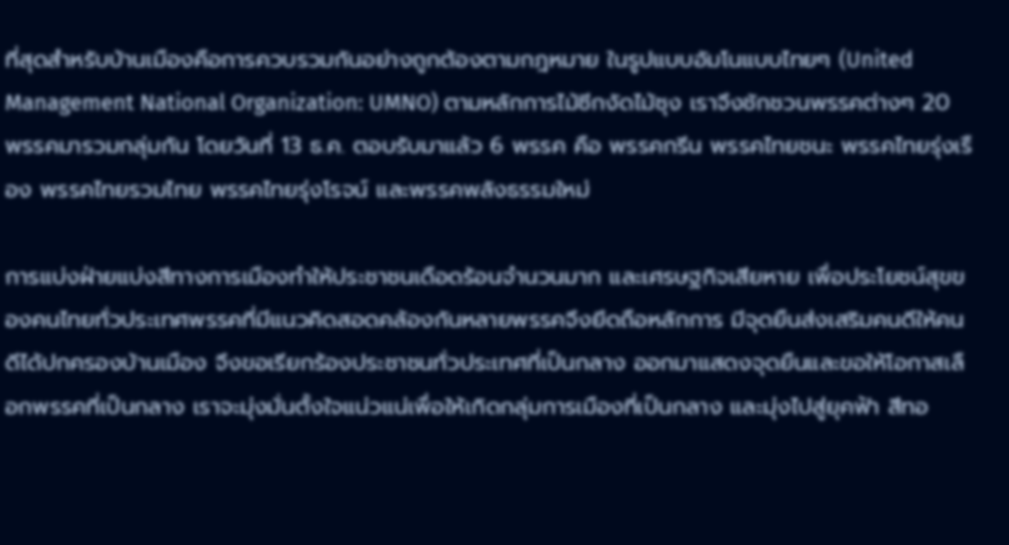ที่สุดสำหรับบ้านเมืองคือการควบรวมกันอย่างถูกต้องตามกฎหมาย ในรูปแบบอัมโนแบบไทยๆ (United Management National Organization: UMNO) ตามหลักการไม้ซีกงัดไม้ซุง เราจึงชักชวนพรรคต่างๆ 20 พรรคมารวมกลุ่มกัน โดยวันที่ 13 ธ.ค. ตอบรับมาแล้ว 6 พรรค คือ พรรคกรีน พรรคไทยชนะ พรรคไทยรุ่งเรือง พรรคไทยรวมไทย พรรคไทยรุ่งโรจน์ และพรรคพลังธรรมใหม่

การแบ่งฝ่ายแบ่งสีทางการเมืองทำให้ประชาชนเดือดร้อนจำนวนมาก และเศรษฐกิจเสียหาย เพื่อประโยชน์สุขของคนไทยทั่วประเทศพรรคที่มีแนวคิดสอดคล้องกันหลายพรรคจึงยึดถือหลักการ มีจุดยืนส่งเสริมคนดีให้คนดีได้ปกครองบ้านเมือง จึงขอเรียกร้องประชาชนทั่วประเทศที่เป็นกลาง ออกมาแสดงจุดยืนและขอให้โอกาสเลือกพรรคที่เป็นกลาง เราจะมุ่งมั่นตั้งใจแน่วแน่เพื่อให้เกิดกลุ่มการเมืองที่เป็นกลาง และมุ่งไปสู่ยุคฟ้า สีทอ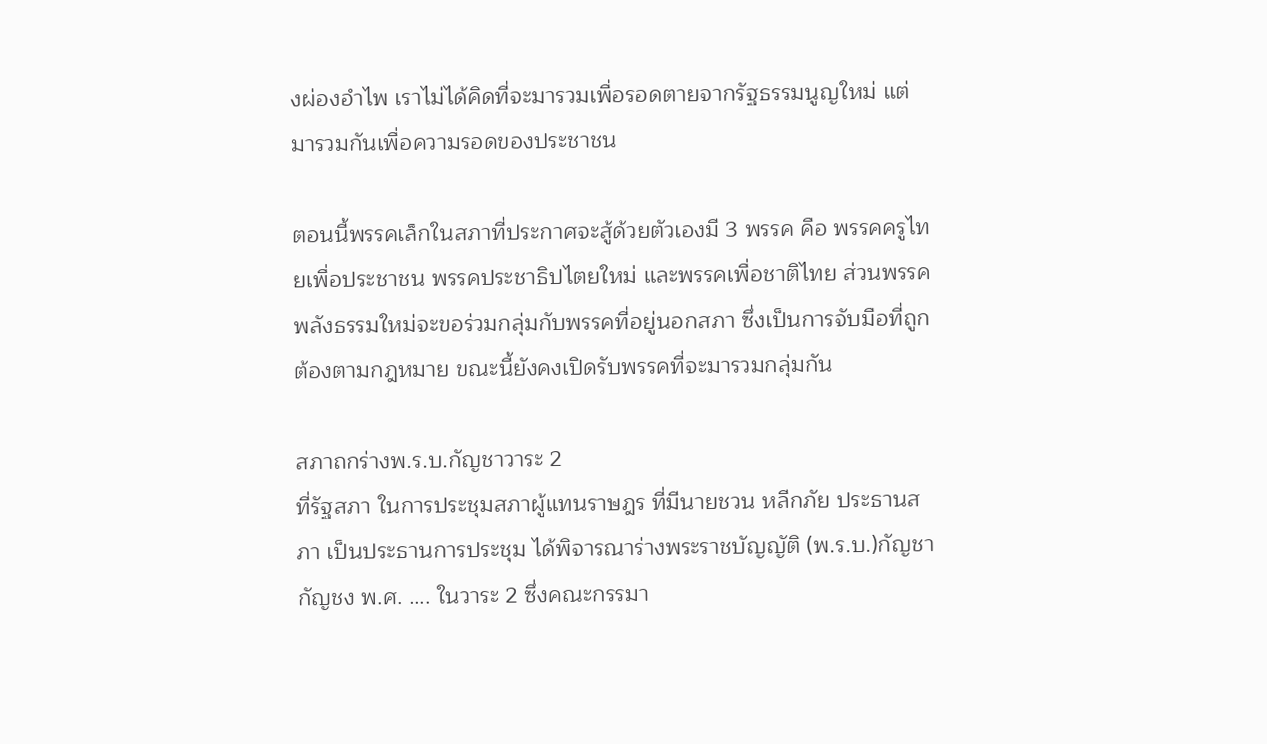งผ่องอำไพ เราไม่ได้คิดที่จะมารวมเพื่อรอดตายจากรัฐธรรมนูญใหม่ แต่มารวมกันเพื่อความรอดของประชาชน

ตอนนี้พรรคเล็กในสภาที่ประกาศจะสู้ด้วยตัวเองมี 3 พรรค คือ พรรคครูไทยเพื่อประชาชน พรรคประชาธิปไตยใหม่ และพรรคเพื่อชาติไทย ส่วนพรรคพลังธรรมใหม่จะขอร่วมกลุ่มกับพรรคที่อยู่นอกสภา ซึ่งเป็นการจับมือที่ถูกต้องตามกฎหมาย ขณะนี้ยังคงเปิดรับพรรคที่จะมารวมกลุ่มกัน

สภาถกร่างพ.ร.บ.กัญชาวาระ 2
ที่รัฐสภา ในการประชุมสภาผู้แทนราษฎร ที่มีนายชวน หลีกภัย ประธานสภา เป็นประธานการประชุม ได้พิจารณาร่างพระราชบัญญัติ (พ.ร.บ.)กัญชา กัญชง พ.ศ. …. ในวาระ 2 ซึ่งคณะกรรมา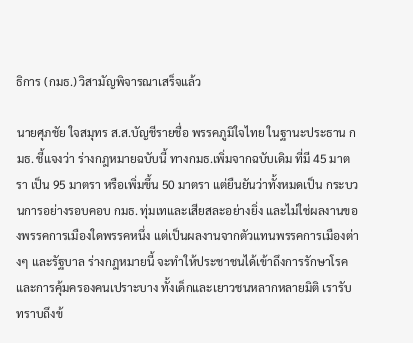ธิการ (กมธ.) วิสามัญพิจารณาเสร็จแล้ว

นายศุภชัย ใจสมุทร ส.ส.บัญชีรายชื่อ พรรคภูมิใจไทย ในฐานะประธาน กมธ. ชี้แจงว่า ร่างกฎหมายฉบับนี้ ทางกมธ.เพิ่มจากฉบับเดิม ที่มี 45 มาตรา เป็น 95 มาตรา หรือเพิ่มขึ้น 50 มาตรา แต่ยืนยันว่าทั้งหมดเป็น กระบวนการอย่างรอบคอบ กมธ. ทุ่มเทและเสียสละอย่างยิ่ง และไม่ใช่ผลงานของพรรคการเมืองใดพรรคหนึ่ง แต่เป็นผลงานจากตัวแทนพรรคการเมืองต่างๆ และรัฐบาล ร่างกฎหมายนี้ จะทำให้ประชาชนได้เข้าถึงการรักษาโรค และการคุ้มครองคนเปราะบาง ทั้งเด็กและเยาวชนหลากหลายมิติ เรารับทราบถึงข้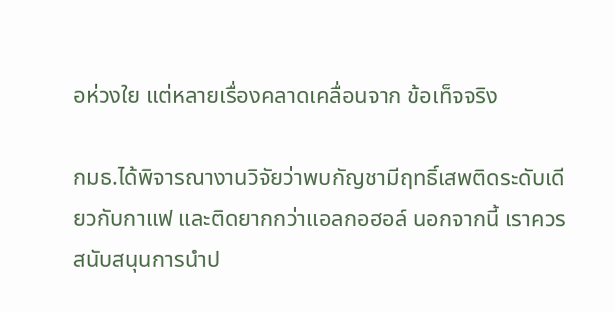อห่วงใย แต่หลายเรื่องคลาดเคลื่อนจาก ข้อเท็จจริง

กมธ.ได้พิจารณางานวิจัยว่าพบกัญชามีฤทธิ์เสพติดระดับเดียวกับกาแฟ และติดยากกว่าแอลกอฮอล์ นอกจากนี้ เราควรสนับสนุนการนำป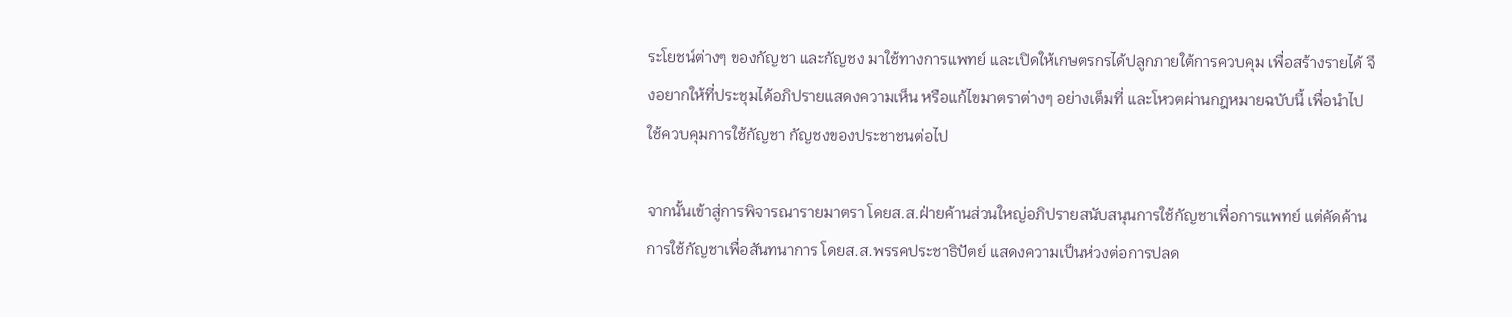ระโยชน์ต่างๆ ของกัญชา และกัญชง มาใช้ทางการแพทย์ และเปิดให้เกษตรกรได้ปลูกภายใต้การควบคุม เพื่อสร้างรายได้ จึงอยากให้ที่ประชุมได้อภิปรายแสดงความเห็น หรือแก้ไขมาตราต่างๆ อย่างเต็มที่ และโหวตผ่านกฎหมายฉบับนี้ เพื่อนำไปใช้ควบคุมการใช้กัญชา กัญชงของประชาชนต่อไป

จากนั้นเข้าสู่การพิจารณารายมาตรา โดยส.ส.ฝ่ายค้านส่วนใหญ่อภิปรายสนับสนุนการใช้กัญชาเพื่อการแพทย์ แต่คัดค้านการใช้กัญชาเพื่อสันทนาการ โดยส.ส.พรรคประชาธิปัตย์ แสดงความเป็นห่วงต่อการปลด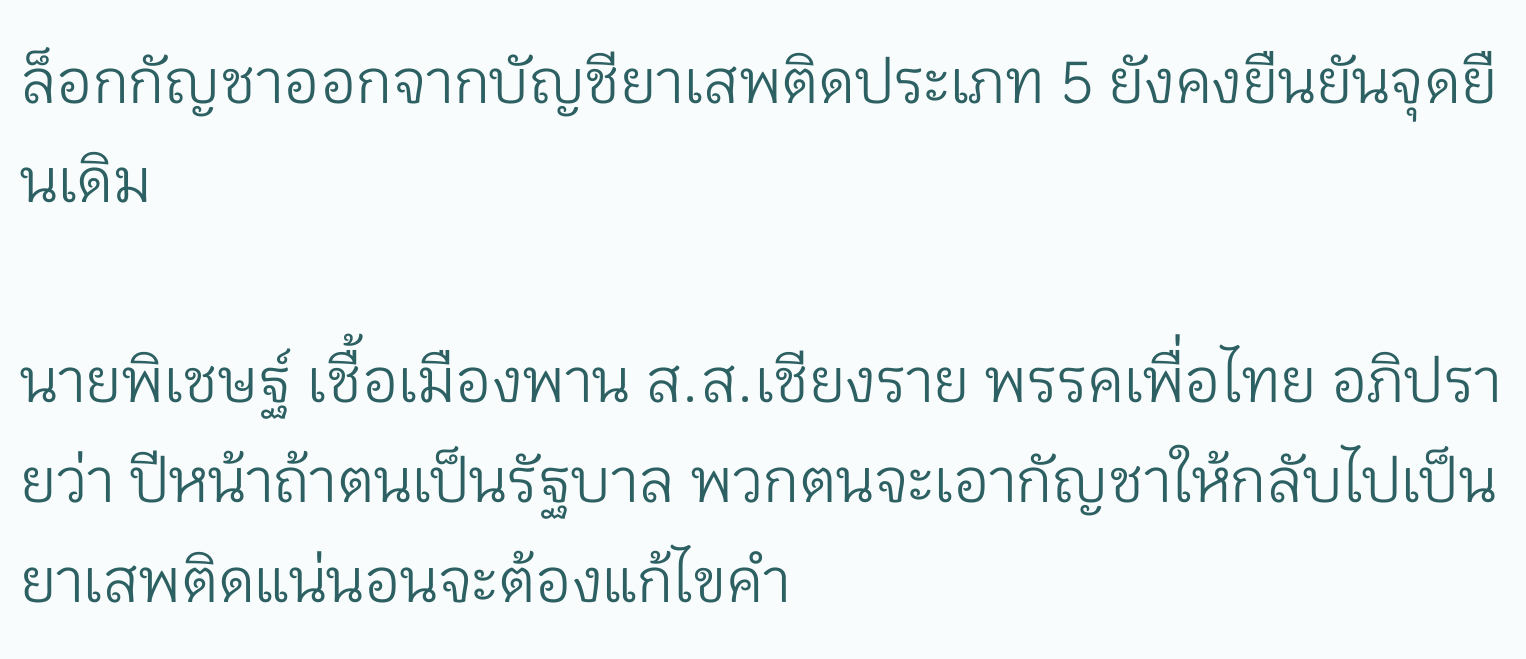ล็อกกัญชาออกจากบัญชียาเสพติดประเภท 5 ยังคงยืนยันจุดยืนเดิม

นายพิเชษฐ์ เชื้อเมืองพาน ส.ส.เชียงราย พรรคเพื่อไทย อภิปรายว่า ปีหน้าถ้าตนเป็นรัฐบาล พวกตนจะเอากัญชาให้กลับไปเป็น ยาเสพติดแน่นอนจะต้องแก้ไขคำ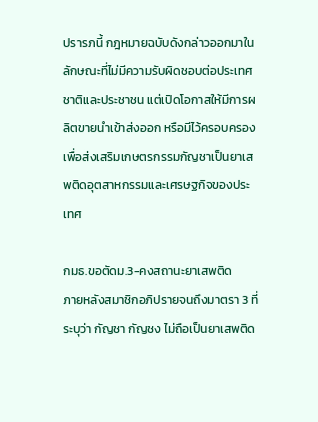ปรารภนี้ กฎหมายฉบับดังกล่าวออกมาในลักษณะที่ไม่มีความรับผิดชอบต่อประเทศชาติและประชาชน แต่เปิดโอกาสให้มีการผลิตขายนำเข้าส่งออก หรือมีไว้ครอบครองเพื่อส่งเสริมเกษตรกรรมกัญชาเป็นยาเสพติดอุตสาหกรรมและเศรษฐกิจของประเทศ

กมธ.ขอตัดม.3-คงสถานะยาเสพติด
ภายหลังสมาชิกอภิปรายจนถึงมาตรา 3 ที่ระบุว่า กัญชา กัญชง ไม่ถือเป็นยาเสพติด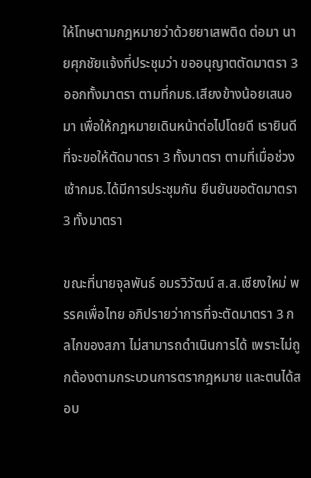ให้โทษตามกฎหมายว่าด้วยยาเสพติด ต่อมา นายศุภชัยแจ้งที่ประชุมว่า ขออนุญาตตัดมาตรา 3 ออกทั้งมาตรา ตามที่กมธ.เสียงข้างน้อยเสนอมา เพื่อให้กฎหมายเดินหน้าต่อไปโดยดี เรายินดีที่จะขอให้ตัดมาตรา 3 ทั้งมาตรา ตามที่เมื่อช่วงเช้ากมธ.ได้มีการประชุมกัน ยืนยันขอตัดมาตรา 3 ทั้งมาตรา

ขณะที่นายจุลพันธ์ อมรวิวัฒน์ ส.ส.เชียงใหม่ พรรคเพื่อไทย อภิปรายว่าการที่จะตัดมาตรา 3 กลไกของสภา ไม่สามารถดำเนินการได้ เพราะไม่ถูกต้องตามกระบวนการตรากฎหมาย และตนได้สอบ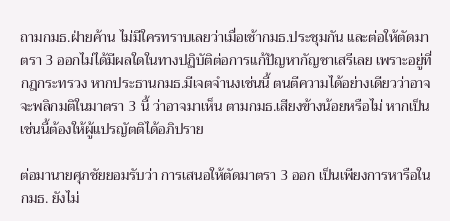ถามกมธ.ฝ่ายค้าน ไม่มีใครทราบเลยว่าเมื่อเช้ากมธ.ประชุมกัน และต่อให้ตัดมาตรา 3 ออกไม่ได้มีผลใดในทางปฏิบัติต่อการแก้ปัญหากัญชาเสรีเลย เพราะอยู่ที่กฎกระทรวง หากประธานกมธ.มีเจตจำนงเช่นนี้ ตนตีความได้อย่างเดียวว่าอาจจะพลิกมติในมาตรา 3 นี้ ว่าอาจมาเห็น ตามกมธ.เสียงข้างน้อยหรือไม่ หากเป็นเช่นนี้ต้องให้ผู้แปรญัตติได้อภิปราย

ต่อมานายศุภชัยยอมรับว่า การเสนอให้ตัดมาตรา 3 ออก เป็นเพียงการหารือในกมธ. ยังไม่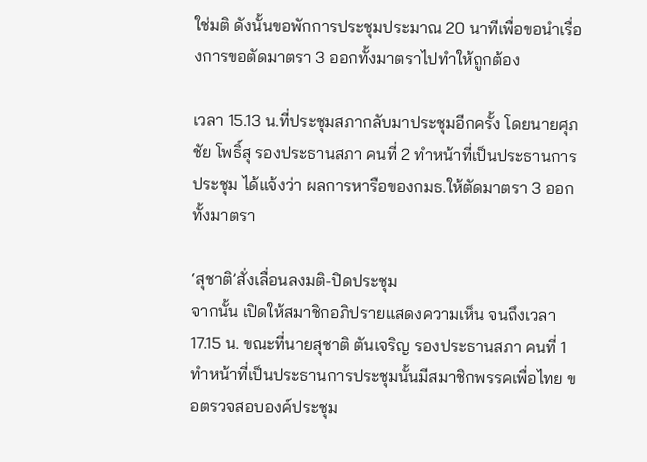ใช่มติ ดังนั้นขอพักการประชุมประมาณ 20 นาทีเพื่อขอนำเรื่องการขอตัดมาตรา 3 ออกทั้งมาตราไปทำให้ถูกต้อง

เวลา 15.13 น.ที่ประชุมสภากลับมาประชุมอีกครั้ง โดยนายศุภชัย โพธิ์สุ รองประธานสภา คนที่ 2 ทำหน้าที่เป็นประธานการประชุม ได้แจ้งว่า ผลการหารือของกมธ.ให้ตัดมาตรา 3 ออกทั้งมาตรา

‘สุชาติ’สั่งเลื่อนลงมติ-ปิดประชุม
จากนั้น เปิดให้สมาชิกอภิปรายแสดงความเห็น จนถึงเวลา 17.15 น. ขณะที่นายสุชาติ ตันเจริญ รองประธานสภา คนที่ 1 ทำหน้าที่เป็นประธานการประชุมนั้นมีสมาชิกพรรคเพื่อไทย ขอตรวจสอบองค์ประชุม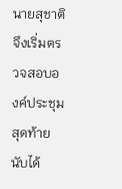นายสุชาติ จึงเริ่มตรวจสอบองค์ประชุม สุดท้ายนับได้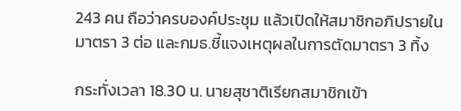243 คน ถือว่าครบองค์ประชุม แล้วเปิดให้สมาชิกอภิปรายในมาตรา 3 ต่อ และกมธ.ชี้แจงเหตุผลในการตัดมาตรา 3 ทิ้ง

กระทั่งเวลา 18.30 น. นายสุชาติเรียกสมาชิกเข้า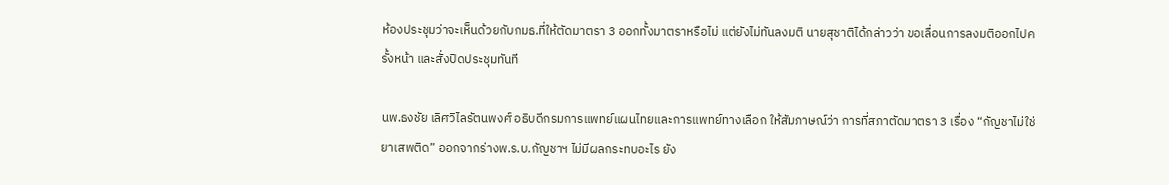ห้องประชุมว่าจะเห็นด้วยกับกมธ.ที่ให้ตัดมาตรา 3 ออกทั้งมาตราหรือไม่ แต่ยังไม่ทันลงมติ นายสุชาติได้กล่าวว่า ขอเลื่อนการลงมติออกไปครั้งหน้า และสั่งปิดประชุมทันที

นพ.ธงชัย เลิศวิไลรัตนพงศ์ อธิบดีกรมการแพทย์แผนไทยและการแพทย์ทางเลือก ให้สัมภาษณ์ว่า การที่สภาตัดมาตรา 3 เรื่อง “กัญชาไม่ใช่ยาเสพติด” ออกจากร่างพ.ร.บ.กัญชาฯ ไม่มีผลกระทบอะไร ยัง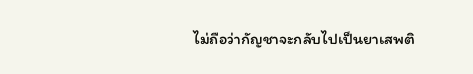ไม่ถือว่ากัญชาจะกลับไปเป็นยาเสพติ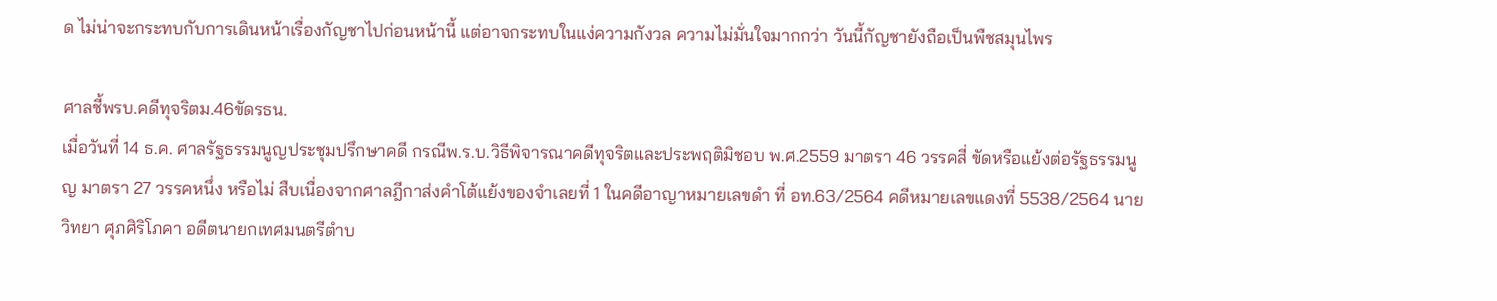ด ไม่น่าจะกระทบกับการเดินหน้าเรื่องกัญชาไปก่อนหน้านี้ แต่อาจกระทบในแง่ความกังวล ความไม่มั่นใจมากกว่า วันนี้กัญชายังถือเป็นพืชสมุนไพร

ศาลชี้พรบ.คดีทุจริตม.46ขัดรธน.
เมื่อวันที่ 14 ธ.ค. ศาลรัฐธรรมนูญประชุมปรึกษาคดี กรณีพ.ร.บ.วิธีพิจารณาคดีทุจริตและประพฤติมิชอบ พ.ศ.2559 มาตรา 46 วรรคสี่ ขัดหรือแย้งต่อรัฐธรรมนูญ มาตรา 27 วรรคหนึ่ง หรือไม่ สืบเนื่องจากศาลฎีกาส่งคำโต้แย้งของจำเลยที่ 1 ในคดีอาญาหมายเลขดำ ที่ อท.63/2564 คดีหมายเลขแดงที่ 5538/2564 นายวิทยา ศุภศิริโภคา อดีตนายกเทศมนตรีตำบ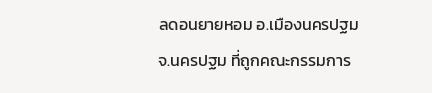ลดอนยายหอม อ.เมืองนครปฐม จ.นครปฐม ที่ถูกคณะกรรมการ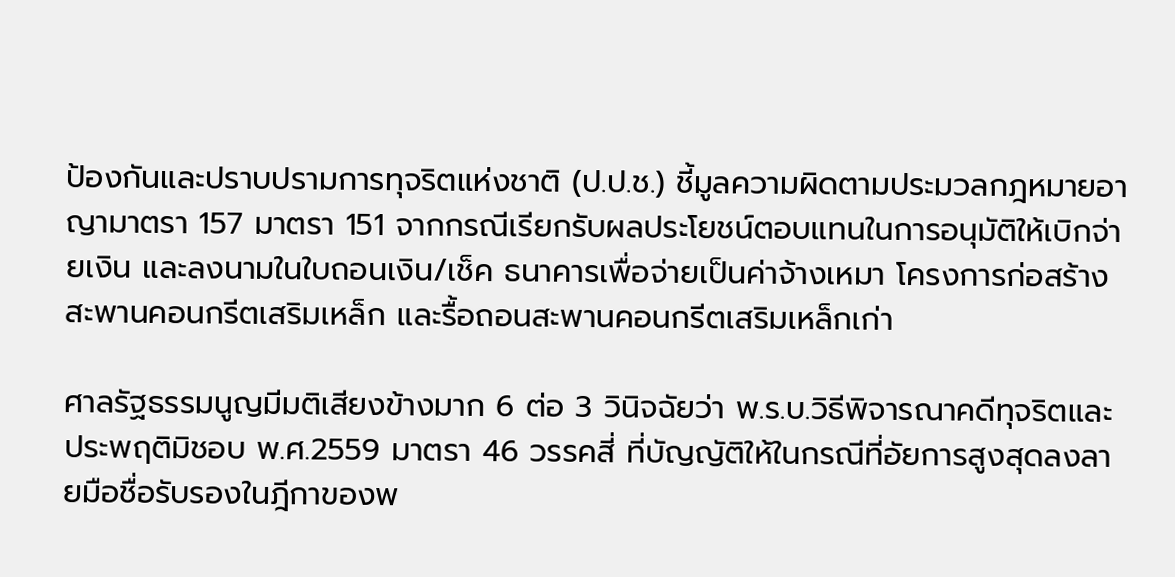ป้องกันและปราบปรามการทุจริตแห่งชาติ (ป.ป.ช.) ชี้มูลความผิดตามประมวลกฎหมายอาญามาตรา 157 มาตรา 151 จากกรณีเรียกรับผลประโยชน์ตอบแทนในการอนุมัติให้เบิกจ่ายเงิน และลงนามในใบถอนเงิน/เช็ค ธนาคารเพื่อจ่ายเป็นค่าจ้างเหมา โครงการก่อสร้างสะพานคอนกรีตเสริมเหล็ก และรื้อถอนสะพานคอนกรีตเสริมเหล็กเก่า

ศาลรัฐธรรมนูญมีมติเสียงข้างมาก 6 ต่อ 3 วินิจฉัยว่า พ.ร.บ.วิธีพิจารณาคดีทุจริตและประพฤติมิชอบ พ.ศ.2559 มาตรา 46 วรรคสี่ ที่บัญญัติให้ในกรณีที่อัยการสูงสุดลงลายมือชื่อรับรองในฎีกาของพ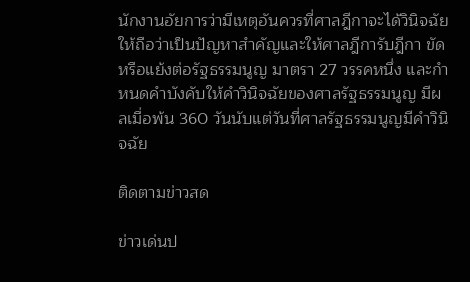นักงานอัยการว่ามีเหตุอันควรที่ศาลฎีกาจะได้วินิจฉัย ให้ถือว่าเป็นปัญหาสำคัญและให้ศาลฎีการับฎีกา ขัดหรือแย้งต่อรัฐธรรมนูญ มาตรา 27 วรรคหนึ่ง และกำหนดคำบังคับให้คำวินิจฉัยของศาลรัฐธรรมนูญ มีผลเมื่อพ้น 360 วันนับแต่วันที่ศาลรัฐธรรมนูญมีคำวินิจฉัย

ติดตามข่าวสด

ข่าวเด่นป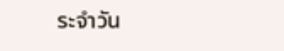ระจำวัน